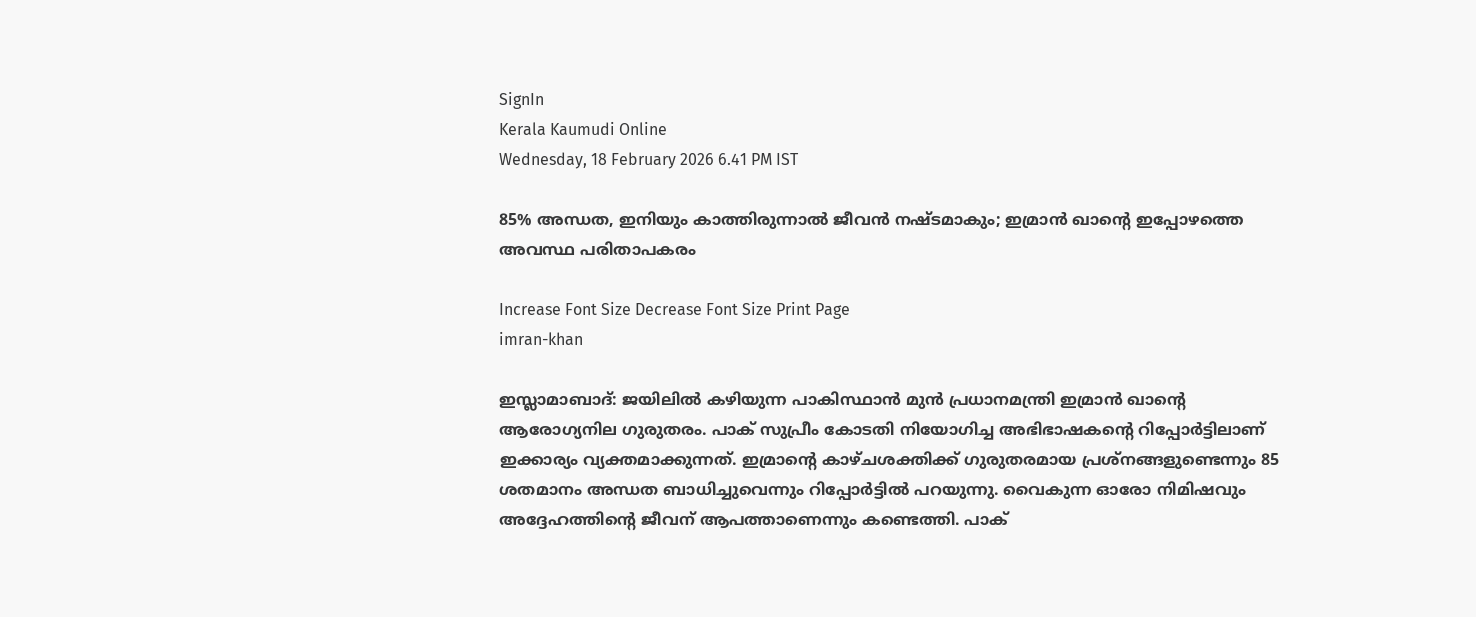SignIn
Kerala Kaumudi Online
Wednesday, 18 February 2026 6.41 PM IST

85% അന്ധത, ഇനിയും കാത്തിരുന്നാല്‍ ജീവന്‍ നഷ്ടമാകും; ഇമ്രാന്‍ ഖാന്റെ ഇപ്പോഴത്തെ അവസ്ഥ പരിതാപകരം

Increase Font Size Decrease Font Size Print Page
imran-khan

ഇസ്ലാമാബാദ്: ജയിലില്‍ കഴിയുന്ന പാകിസ്ഥാന്‍ മുന്‍ പ്രധാനമന്ത്രി ഇമ്രാന്‍ ഖാന്റെ ആരോഗ്യനില ഗുരുതരം. പാക് സുപ്രീം കോടതി നിയോഗിച്ച അഭിഭാഷകന്റെ റിപ്പോര്‍ട്ടിലാണ് ഇക്കാര്യം വ്യക്തമാക്കുന്നത്. ഇമ്രാന്റെ കാഴ്ചശക്തിക്ക് ഗുരുതരമായ പ്രശ്‌നങ്ങളുണ്ടെന്നും 85 ശതമാനം അന്ധത ബാധിച്ചുവെന്നും റിപ്പോര്‍ട്ടില്‍ പറയുന്നു. വൈകുന്ന ഓരോ നിമിഷവും അദ്ദേഹത്തിന്റെ ജീവന് ആപത്താണെന്നും കണ്ടെത്തി. പാക്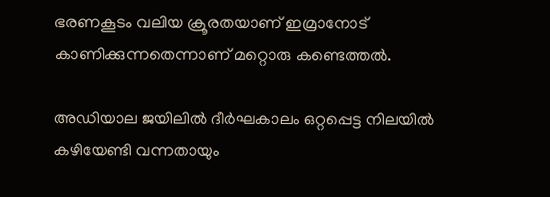ഭരണകൂടം വലിയ ക്രൂരതയാണ് ഇമ്രാനോട് കാണിക്കുന്നതെന്നാണ് മറ്റൊരു കണ്ടെത്തല്‍.

അഡിയാല ജയിലില്‍ ദീര്‍ഘകാലം ഒറ്റപ്പെട്ട നിലയില്‍ കഴിയേണ്ടി വന്നതായും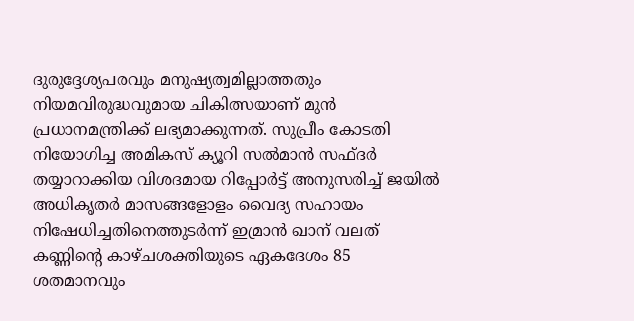ദുരുദ്ദേശ്യപരവും മനുഷ്യത്വമില്ലാത്തതും നിയമവിരുദ്ധവുമായ ചികിത്സയാണ് മുന്‍ പ്രധാനമന്ത്രിക്ക് ലഭ്യമാക്കുന്നത്. സുപ്രീം കോടതി നിയോഗിച്ച അമികസ് ക്യൂറി സല്‍മാന്‍ സഫ്ദര്‍ തയ്യാറാക്കിയ വിശദമായ റിപ്പോര്‍ട്ട് അനുസരിച്ച് ജയില്‍ അധികൃതര്‍ മാസങ്ങളോളം വൈദ്യ സഹായം നിഷേധിച്ചതിനെത്തുടര്‍ന്ന് ഇമ്രാന്‍ ഖാന് വലത് കണ്ണിന്റെ കാഴ്ചശക്തിയുടെ ഏകദേശം 85 ശതമാനവും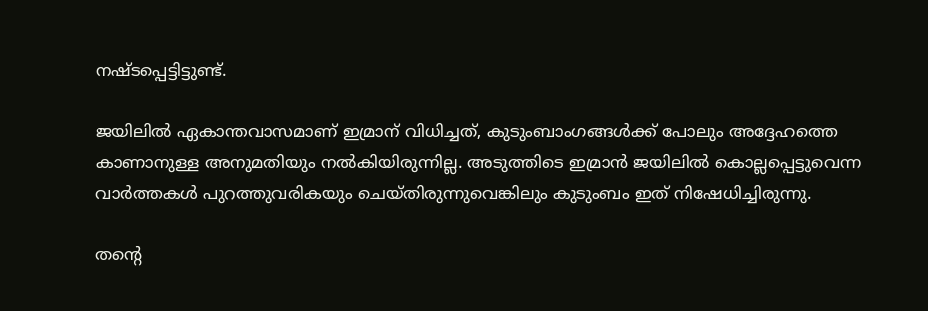നഷ്ടപ്പെട്ടിട്ടുണ്ട്.

ജയിലില്‍ ഏകാന്തവാസമാണ് ഇമ്രാന് വിധിച്ചത്, കുടുംബാംഗങ്ങള്‍ക്ക് പോലും അദ്ദേഹത്തെ കാണാനുള്ള അനുമതിയും നല്‍കിയിരുന്നില്ല. അടുത്തിടെ ഇമ്രാന്‍ ജയിലില്‍ കൊല്ലപ്പെട്ടുവെന്ന വാര്‍ത്തകള്‍ പുറത്തുവരികയും ചെയ്തിരുന്നുവെങ്കിലും കുടുംബം ഇത് നിഷേധിച്ചിരുന്നു.

തന്റെ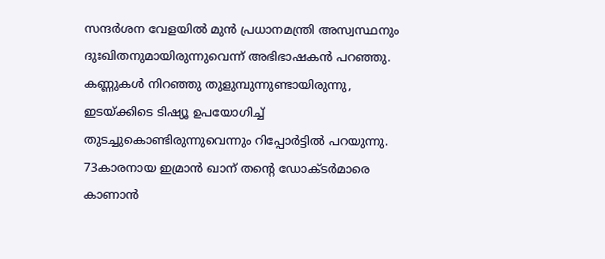സന്ദര്‍ശന വേളയില്‍ മുന്‍ പ്രധാനമന്ത്രി അസ്വസ്ഥനും ദുഃഖിതനുമായിരുന്നുവെന്ന് അഭിഭാഷകന്‍ പറഞ്ഞു. കണ്ണുകള്‍ നിറഞ്ഞു തുളുമ്പുന്നുണ്ടായിരുന്നു, ഇടയ്ക്കിടെ ടിഷ്യൂ ഉപയോഗിച്ച് തുടച്ചുകൊണ്ടിരുന്നുവെന്നും റിപ്പോര്‍ട്ടില്‍ പറയുന്നു. 73കാരനായ ഇമ്രാന്‍ ഖാന് തന്റെ ഡോക്ടര്‍മാരെ കാണാന്‍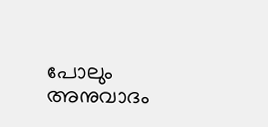പോലും അനുവാദം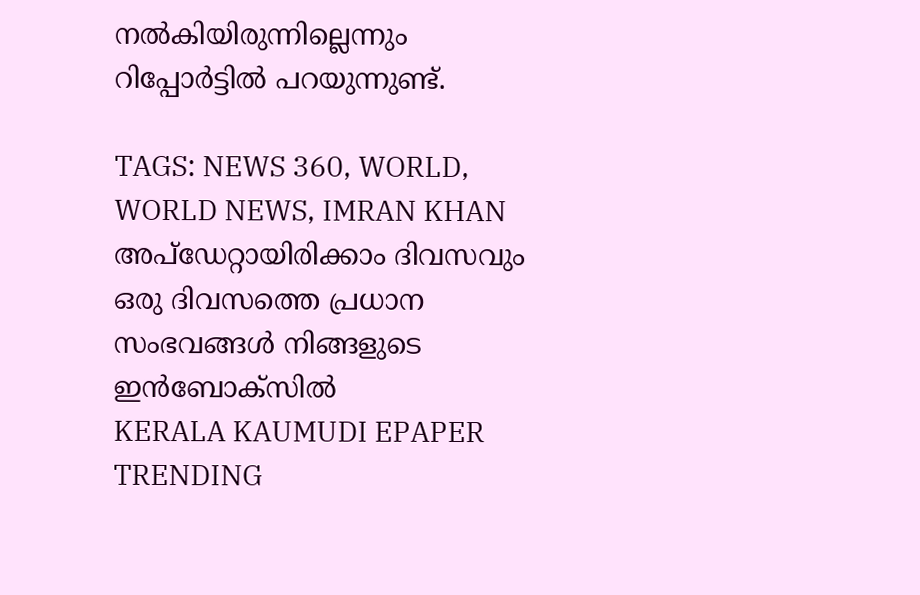നല്‍കിയിരുന്നില്ലെന്നും റിപ്പോര്‍ട്ടില്‍ പറയുന്നുണ്ട്.

TAGS: NEWS 360, WORLD, WORLD NEWS, IMRAN KHAN
അപ്ഡേറ്റായിരിക്കാം ദിവസവും
ഒരു ദിവസത്തെ പ്രധാന സംഭവങ്ങൾ നിങ്ങളുടെ ഇൻബോക്സിൽ
KERALA KAUMUDI EPAPER
TRENDING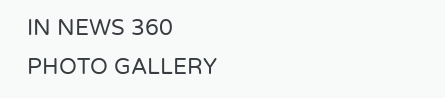IN NEWS 360
PHOTO GALLERY